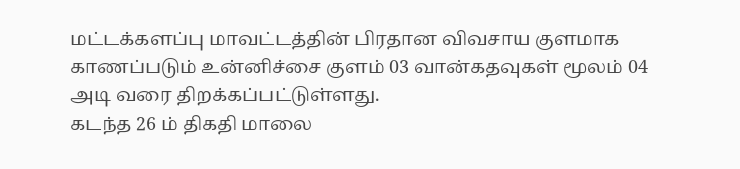மட்டக்களப்பு மாவட்டத்தின் பிரதான விவசாய குளமாக காணப்படும் உன்னிச்சை குளம் 03 வான்கதவுகள் மூலம் 04 அடி வரை திறக்கப்பட்டுள்ளது.
கடந்த 26 ம் திகதி மாலை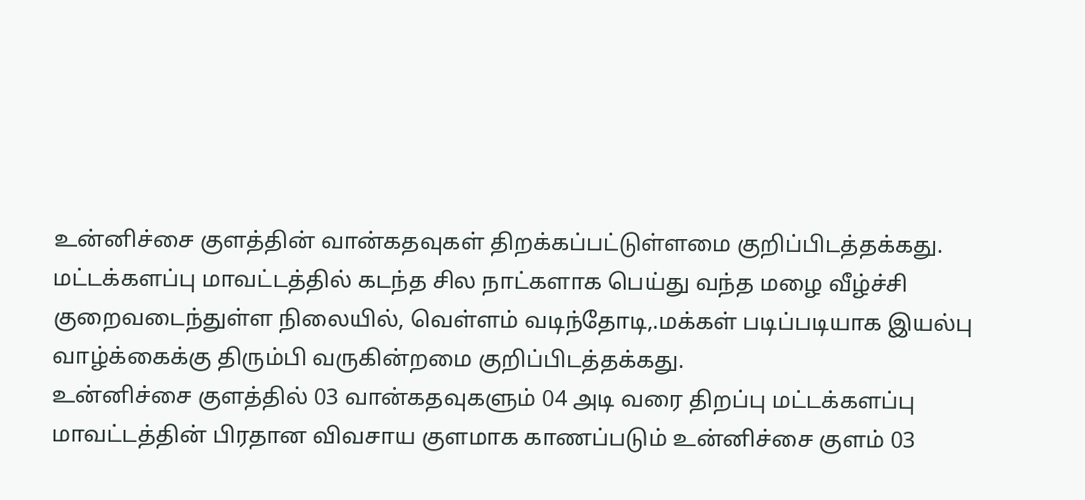உன்னிச்சை குளத்தின் வான்கதவுகள் திறக்கப்பட்டுள்ளமை குறிப்பிடத்தக்கது.
மட்டக்களப்பு மாவட்டத்தில் கடந்த சில நாட்களாக பெய்து வந்த மழை வீழ்ச்சி குறைவடைந்துள்ள நிலையில், வெள்ளம் வடிந்தோடி,.மக்கள் படிப்படியாக இயல்பு வாழ்க்கைக்கு திரும்பி வருகின்றமை குறிப்பிடத்தக்கது.
உன்னிச்சை குளத்தில் 03 வான்கதவுகளும் 04 அடி வரை திறப்பு மட்டக்களப்பு மாவட்டத்தின் பிரதான விவசாய குளமாக காணப்படும் உன்னிச்சை குளம் 03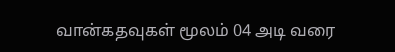வான்கதவுகள் மூலம் 04 அடி வரை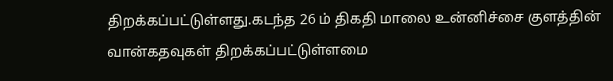திறக்கப்பட்டுள்ளது.கடந்த 26 ம் திகதி மாலை உன்னிச்சை குளத்தின் வான்கதவுகள் திறக்கப்பட்டுள்ளமை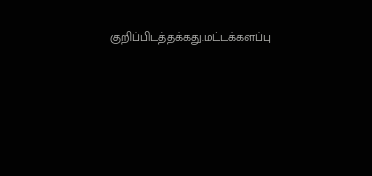குறிப்பிடத்தக்கது.மட்டக்களப்பு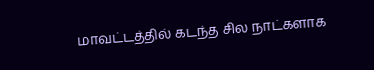மாவட்டத்தில் கடந்த சில நாட்களாக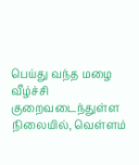பெய்து வந்த மழை வீழ்ச்சி குறைவடைந்துள்ள நிலையில், வெள்ளம்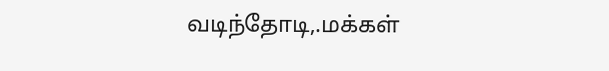வடிந்தோடி,.மக்கள்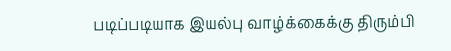படிப்படியாக இயல்பு வாழ்க்கைக்கு திரும்பி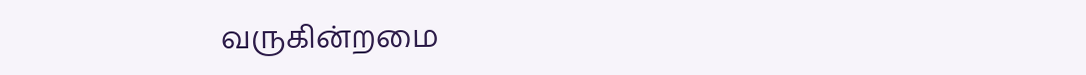வருகின்றமை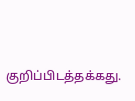குறிப்பிடத்தக்கது.